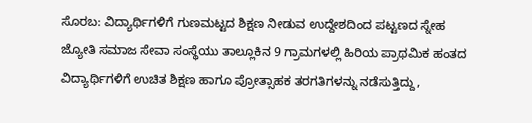ಸೊರಬ: ವಿದ್ಯಾರ್ಥಿಗಳಿಗೆ ಗುಣಮಟ್ಟದ ಶಿಕ್ಷಣ ನೀಡುವ ಉದ್ದೇಶದಿಂದ ಪಟ್ಟಣದ ಸ್ನೇಹ ಜ್ಯೋತಿ ಸಮಾಜ ಸೇವಾ ಸಂಸ್ಥೆಯು ತಾಲ್ಲೂಕಿನ 9 ಗ್ರಾಮಗಳಲ್ಲಿ ಹಿರಿಯ ಪ್ರಾಥಮಿಕ ಹಂತದ ವಿದ್ಯಾರ್ಥಿಗಳಿಗೆ ಉಚಿತ ಶಿಕ್ಷಣ ಹಾಗೂ ಪ್ರೋತ್ಸಾಹಕ ತರಗತಿಗಳನ್ನು ನಡೆಸುತ್ತಿದ್ದು,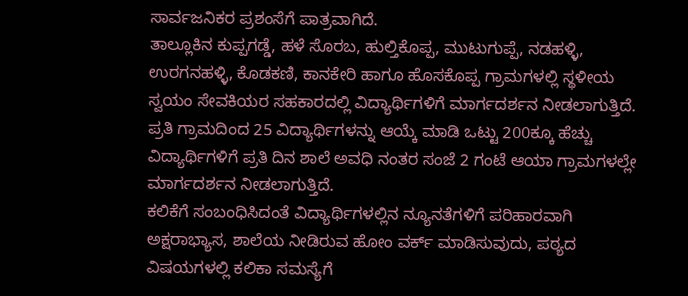ಸಾರ್ವಜನಿಕರ ಪ್ರಶಂಸೆಗೆ ಪಾತ್ರವಾಗಿದೆ.
ತಾಲ್ಲೂಕಿನ ಕುಪ್ಪಗಡ್ಡೆ, ಹಳೆ ಸೊರಬ, ಹುಲ್ತಿಕೊಪ್ಪ, ಮುಟುಗುಪ್ಪೆ, ನಡಹಳ್ಳಿ, ಉರಗನಹಳ್ಳಿ, ಕೊಡಕಣಿ, ಕಾನಕೇರಿ ಹಾಗೂ ಹೊಸಕೊಪ್ಪ ಗ್ರಾಮಗಳಲ್ಲಿ ಸ್ಥಳೀಯ ಸ್ವಯಂ ಸೇವಕಿಯರ ಸಹಕಾರದಲ್ಲಿ ವಿದ್ಯಾರ್ಥಿಗಳಿಗೆ ಮಾರ್ಗದರ್ಶನ ನೀಡಲಾಗುತ್ತಿದೆ. ಪ್ರತಿ ಗ್ರಾಮದಿಂದ 25 ವಿದ್ಯಾರ್ಥಿಗಳನ್ನು ಆಯ್ಕೆ ಮಾಡಿ ಒಟ್ಟು 200ಕ್ಕೂ ಹೆಚ್ಚು ವಿದ್ಯಾರ್ಥಿಗಳಿಗೆ ಪ್ರತಿ ದಿನ ಶಾಲೆ ಅವಧಿ ನಂತರ ಸಂಜೆ 2 ಗಂಟೆ ಆಯಾ ಗ್ರಾಮಗಳಲ್ಲೇ ಮಾರ್ಗದರ್ಶನ ನೀಡಲಾಗುತ್ತಿದೆ.
ಕಲಿಕೆಗೆ ಸಂಬಂಧಿಸಿದಂತೆ ವಿದ್ಯಾರ್ಥಿಗಳಲ್ಲಿನ ನ್ಯೂನತೆಗಳಿಗೆ ಪರಿಹಾರವಾಗಿ ಅಕ್ಷರಾಭ್ಯಾಸ, ಶಾಲೆಯ ನೀಡಿರುವ ಹೋಂ ವರ್ಕ್ ಮಾಡಿಸುವುದು, ಪಠ್ಯದ ವಿಷಯಗಳಲ್ಲಿ ಕಲಿಕಾ ಸಮಸ್ಯೆಗೆ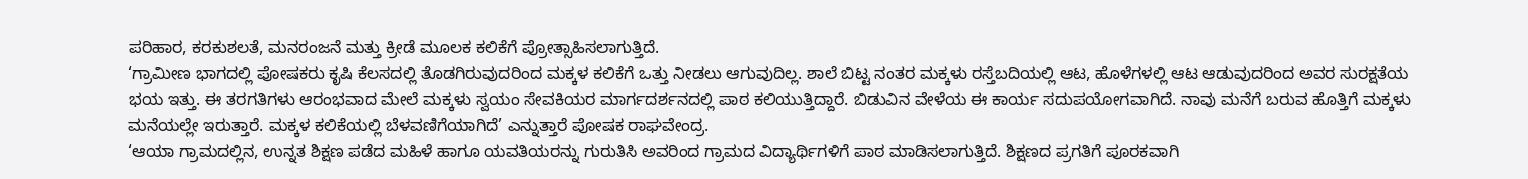ಪರಿಹಾರ, ಕರಕುಶಲತೆ, ಮನರಂಜನೆ ಮತ್ತು ಕ್ರೀಡೆ ಮೂಲಕ ಕಲಿಕೆಗೆ ಪ್ರೋತ್ಸಾಹಿಸಲಾಗುತ್ತಿದೆ.
‘ಗ್ರಾಮೀಣ ಭಾಗದಲ್ಲಿ ಪೋಷಕರು ಕೃಷಿ ಕೆಲಸದಲ್ಲಿ ತೊಡಗಿರುವುದರಿಂದ ಮಕ್ಕಳ ಕಲಿಕೆಗೆ ಒತ್ತು ನೀಡಲು ಆಗುವುದಿಲ್ಲ. ಶಾಲೆ ಬಿಟ್ಟ ನಂತರ ಮಕ್ಕಳು ರಸ್ತೆಬದಿಯಲ್ಲಿ ಆಟ, ಹೊಳೆಗಳಲ್ಲಿ ಆಟ ಆಡುವುದರಿಂದ ಅವರ ಸುರಕ್ಷತೆಯ ಭಯ ಇತ್ತು. ಈ ತರಗತಿಗಳು ಆರಂಭವಾದ ಮೇಲೆ ಮಕ್ಕಳು ಸ್ವಯಂ ಸೇವಕಿಯರ ಮಾರ್ಗದರ್ಶನದಲ್ಲಿ ಪಾಠ ಕಲಿಯುತ್ತಿದ್ದಾರೆ. ಬಿಡುವಿನ ವೇಳೆಯ ಈ ಕಾರ್ಯ ಸದುಪಯೋಗವಾಗಿದೆ. ನಾವು ಮನೆಗೆ ಬರುವ ಹೊತ್ತಿಗೆ ಮಕ್ಕಳು ಮನೆಯಲ್ಲೇ ಇರುತ್ತಾರೆ. ಮಕ್ಕಳ ಕಲಿಕೆಯಲ್ಲಿ ಬೆಳವಣಿಗೆಯಾಗಿದೆ’ ಎನ್ನುತ್ತಾರೆ ಪೋಷಕ ರಾಘವೇಂದ್ರ.
‘ಆಯಾ ಗ್ರಾಮದಲ್ಲಿನ, ಉನ್ನತ ಶಿಕ್ಷಣ ಪಡೆದ ಮಹಿಳೆ ಹಾಗೂ ಯವತಿಯರನ್ನು ಗುರುತಿಸಿ ಅವರಿಂದ ಗ್ರಾಮದ ವಿದ್ಯಾರ್ಥಿಗಳಿಗೆ ಪಾಠ ಮಾಡಿಸಲಾಗುತ್ತಿದೆ. ಶಿಕ್ಷಣದ ಪ್ರಗತಿಗೆ ಪೂರಕವಾಗಿ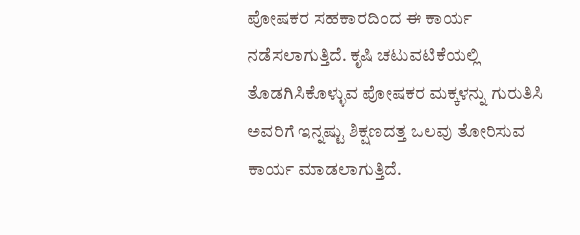ಪೋಷಕರ ಸಹಕಾರದಿಂದ ಈ ಕಾರ್ಯ ನಡೆಸಲಾಗುತ್ತಿದೆ. ಕೃಷಿ ಚಟುವಟಿಕೆಯಲ್ಲಿ ತೊಡಗಿಸಿಕೊಳ್ಳುವ ಪೋಷಕರ ಮಕ್ಕಳನ್ನು ಗುರುತಿಸಿ ಅವರಿಗೆ ಇನ್ನಷ್ಟು ಶಿಕ್ಷಣದತ್ತ ಒಲವು ತೋರಿಸುವ ಕಾರ್ಯ ಮಾಡಲಾಗುತ್ತಿದೆ.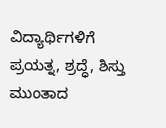ವಿದ್ಯಾರ್ಥಿಗಳಿಗೆ ಪ್ರಯತ್ನ, ಶ್ರದ್ಧೆ, ಶಿಸ್ತು ಮುಂತಾದ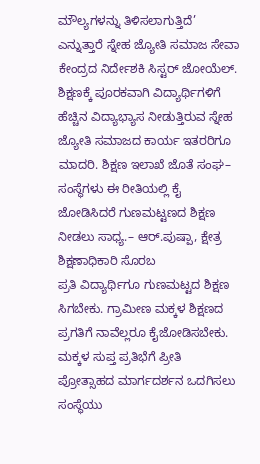ಮೌಲ್ಯಗಳನ್ನು ತಿಳಿಸಲಾಗುತ್ತಿದೆ’ ಎನ್ನುತ್ತಾರೆ ಸ್ನೇಹ ಜ್ಯೋತಿ ಸಮಾಜ ಸೇವಾ ಕೇಂದ್ರದ ನಿರ್ದೇಶಕಿ ಸಿಸ್ಟರ್ ಜೋಯೆಲ್.
ಶಿಕ್ಷಣಕ್ಕೆ ಪೂರಕವಾಗಿ ವಿದ್ಯಾರ್ಥಿಗಳಿಗೆ ಹೆಚ್ಚಿನ ವಿದ್ಯಾಭ್ಯಾಸ ನೀಡುತ್ತಿರುವ ಸ್ನೇಹ ಜ್ಯೋತಿ ಸಮಾಜದ ಕಾರ್ಯ ಇತರರಿಗೂ ಮಾದರಿ. ಶಿಕ್ಷಣ ಇಲಾಖೆ ಜೊತೆ ಸಂಘ– ಸಂಸ್ಥೆಗಳು ಈ ರೀತಿಯಲ್ಲಿ ಕೈ ಜೋಡಿಸಿದರೆ ಗುಣಮಟ್ಟಣದ ಶಿಕ್ಷಣ ನೀಡಲು ಸಾಧ್ಯ.– ಆರ್.ಪುಷ್ಪಾ, ಕ್ಷೇತ್ರ ಶಿಕ್ಷಣಾಧಿಕಾರಿ ಸೊರಬ
ಪ್ರತಿ ವಿದ್ಯಾರ್ಥಿಗೂ ಗುಣಮಟ್ಟದ ಶಿಕ್ಷಣ ಸಿಗಬೇಕು. ಗ್ರಾಮೀಣ ಮಕ್ಕಳ ಶಿಕ್ಷಣದ ಪ್ರಗತಿಗೆ ನಾವೆಲ್ಲರೂ ಕೈಜೋಡಿಸಬೇಕು. ಮಕ್ಕಳ ಸುಪ್ತ ಪ್ರತಿಭೆಗೆ ಪ್ರೀತಿ ಪ್ರೋತ್ಸಾಹದ ಮಾರ್ಗದರ್ಶನ ಒದಗಿಸಲು ಸಂಸ್ಥೆಯು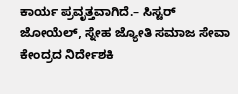ಕಾರ್ಯ ಪ್ರವೃತ್ತವಾಗಿದೆ.– ಸಿಸ್ಟರ್ ಜೋಯೆಲ್, ಸ್ನೇಹ ಜ್ಯೋತಿ ಸಮಾಜ ಸೇವಾ ಕೇಂದ್ರದ ನಿರ್ದೇಶಕಿ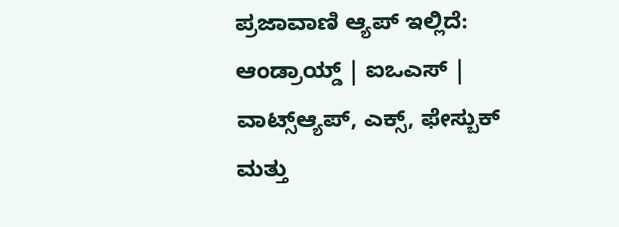ಪ್ರಜಾವಾಣಿ ಆ್ಯಪ್ ಇಲ್ಲಿದೆ: ಆಂಡ್ರಾಯ್ಡ್ | ಐಒಎಸ್ | ವಾಟ್ಸ್ಆ್ಯಪ್, ಎಕ್ಸ್, ಫೇಸ್ಬುಕ್ ಮತ್ತು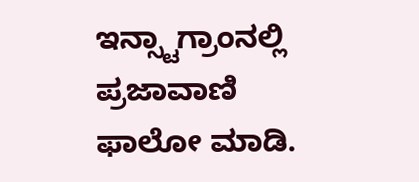ಇನ್ಸ್ಟಾಗ್ರಾಂನಲ್ಲಿ ಪ್ರಜಾವಾಣಿ ಫಾಲೋ ಮಾಡಿ.